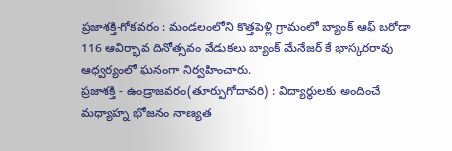ప్రజాశక్తి-గోకవరం : మండలంలోని కొత్తపెళ్లి గ్రామంలో బ్యాంక్ ఆఫ్ బరోడా 116 ఆవిర్భావ దినోత్సవం వేడుకలు బ్యాంక్ మేనేజర్ కే భాస్కరరావు ఆధ్వర్యంలో ఘనంగా నిర్వహించారు.
ప్రజాశక్తి - ఉండ్రాజవరం(తూర్పుగోదావరి) : విద్యార్థులకు అందించే మధ్యాహ్న భోజనం నాణ్యత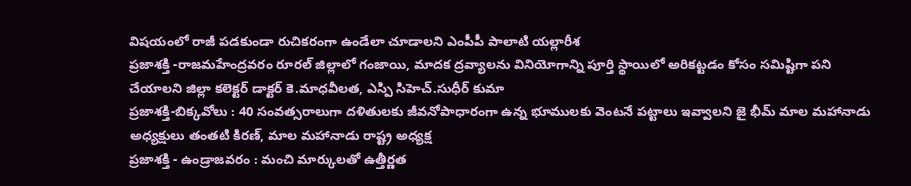విషయంలో రాజీ పడకుండా రుచికరంగా ఉండేలా చూడాలని ఎంపీపీ పాలాటి యల్లారీశ
ప్రజాశక్తి -రాజమహేంద్రవరం రూరల్ జిల్లాలో గంజాయి, మాదక ద్రవ్యాలను వినియోగాన్ని పూర్తి స్థాయిలో అరికట్టడం కోసం సమిష్టిగా పని చేయాలని జిల్లా కలెక్టర్ డాక్టర్ కె.మాధవీలత, ఎస్పి సిహెచ్.సుధీర్ కుమా
ప్రజాశక్తి-బిక్కవోలు : 40 సంవత్సరాలుగా దళితులకు జీవనోపాధారంగా ఉన్న భూములకు వెంటనే పట్టాలు ఇవ్వాలని జై భీమ్ మాల మహానాడు అధ్యక్షులు తంతటి కిరణ్, మాల మహానాడు రాష్ట్ర అధ్యక్ష
ప్రజాశక్తి - ఉండ్రాజవరం : మంచి మార్కులతో ఉత్తీర్ణత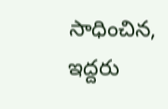సాధించిన, ఇద్దరు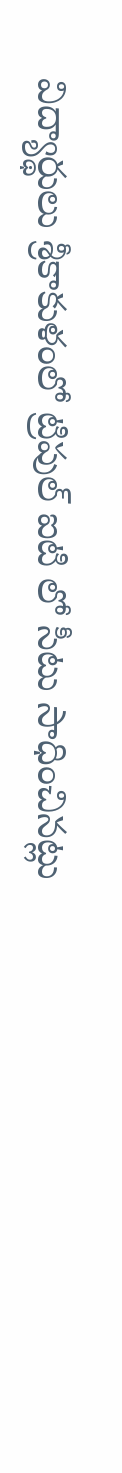విద్యార్థులు శ్రీకాకుళంలో ట్రిపుల్ ఐటి లో సీటు సాధించినట్లు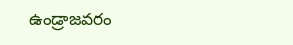ఉండ్రాజవరం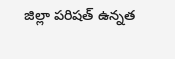జిల్లా పరిషత్ ఉన్నత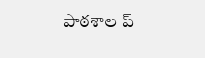పాఠశాల ప్